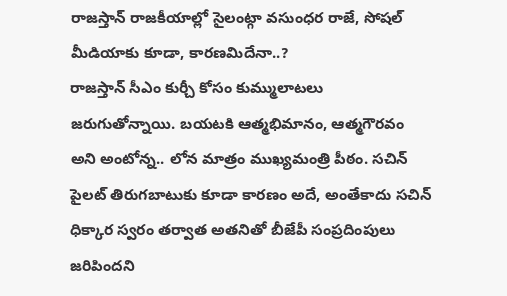రాజస్తాన్ రాజకీయాల్లో సైలంట్గా వసుంధర రాజే, సోషల్ మీడియాకు కూడా, కారణమిదేనా..?
రాజస్తాన్ సీఎం కుర్చీ కోసం కుమ్ములాటలు జరుగుతోన్నాయి. బయటకి ఆత్మభిమానం, ఆత్మగౌరవం అని అంటోన్న.. లోన మాత్రం ముఖ్యమంత్రి పీఠం. సచిన్ పైలట్ తిరుగబాటుకు కూడా కారణం అదే, అంతేకాదు సచిన్ ధిక్కార స్వరం తర్వాత అతనితో బీజేపీ సంప్రదింపులు జరిపిందని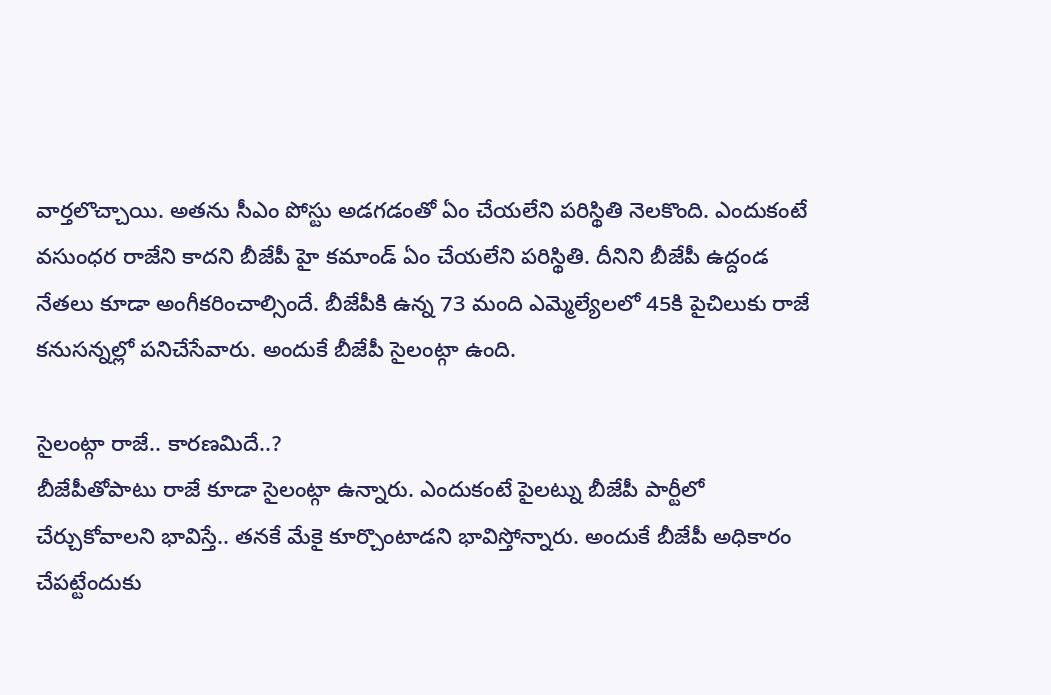వార్తలొచ్చాయి. అతను సీఎం పోస్టు అడగడంతో ఏం చేయలేని పరిస్థితి నెలకొంది. ఎందుకంటే వసుంధర రాజేని కాదని బీజేపీ హై కమాండ్ ఏం చేయలేని పరిస్థితి. దీనిని బీజేపీ ఉద్దండ నేతలు కూడా అంగీకరించాల్సిందే. బీజేపీకి ఉన్న 73 మంది ఎమ్మెల్యేలలో 45కి పైచిలుకు రాజే కనుసన్నల్లో పనిచేసేవారు. అందుకే బీజేపీ సైలంట్గా ఉంది.

సైలంట్గా రాజే.. కారణమిదే..?
బీజేపీతోపాటు రాజే కూడా సైలంట్గా ఉన్నారు. ఎందుకంటే పైలట్ను బీజేపీ పార్టీలో చేర్చుకోవాలని భావిస్తే.. తనకే మేకై కూర్చొంటాడని భావిస్తోన్నారు. అందుకే బీజేపీ అధికారం చేపట్టేందుకు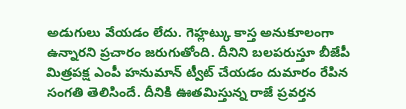అడుగులు వేయడం లేదు. గెహ్లట్కు కాస్త అనుకూలంగా ఉన్నారని ప్రచారం జరుగుతోంది. దీనిని బలపరుస్తూ బీజేపీ మిత్రపక్ష ఎంపీ హనుమాన్ ట్వీట్ చేయడం దుమారం రేపిన సంగతి తెలిసిందే. దీనికి ఊతమిస్తున్న రాజే ప్రవర్తన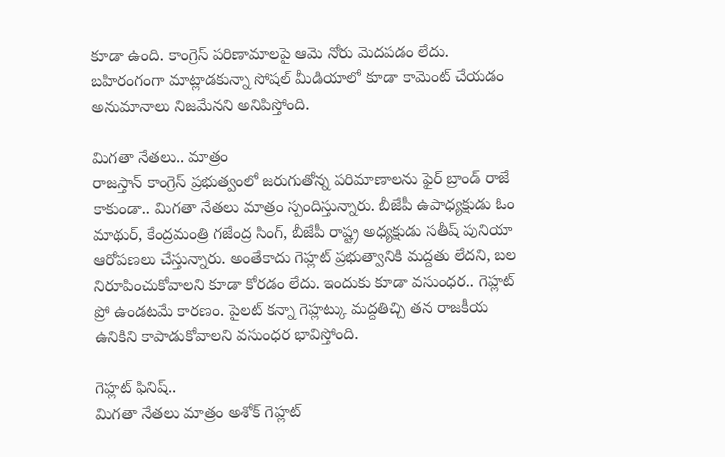కూడా ఉంది. కాంగ్రెస్ పరిణామాలపై ఆమె నోరు మెదపడం లేదు. బహిరంగంగా మాట్లాడకున్నా సోషల్ మీడియాలో కూడా కామెంట్ చేయడం అనుమానాలు నిజమేనని అనిపిస్తోంది.

మిగతా నేతలు.. మాత్రం
రాజస్తాన్ కాంగ్రెస్ ప్రభుత్వంలో జరుగుతోన్న పరిమాణాలను ఫైర్ బ్రాండ్ రాజే కాకుండా.. మిగతా నేతలు మాత్రం స్పందిస్తున్నారు. బీజేపీ ఉపాధ్యక్షుడు ఓం మాథుర్, కేంద్రమంత్రి గజేంద్ర సింగ్, బీజేపీ రాష్ట్ర అధ్యక్షుడు సతీష్ పునియా ఆరోపణలు చేస్తున్నారు. అంతేకాదు గెహ్లట్ ప్రభుత్వానికి మద్దతు లేదని, బల నిరూపించుకోవాలని కూడా కోరడం లేదు. ఇందుకు కూడా వసుంధర.. గెహ్లట్ ప్రో ఉండటమే కారణం. పైలట్ కన్నా గెహ్లట్కు మద్దతిచ్చి తన రాజకీయ ఉనికిని కాపాడుకోవాలని వసుంధర భావిస్తోంది.

గెహ్లట్ ఫినిష్..
మిగతా నేతలు మాత్రం అశోక్ గెహ్లట్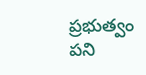ప్రభుత్వం పని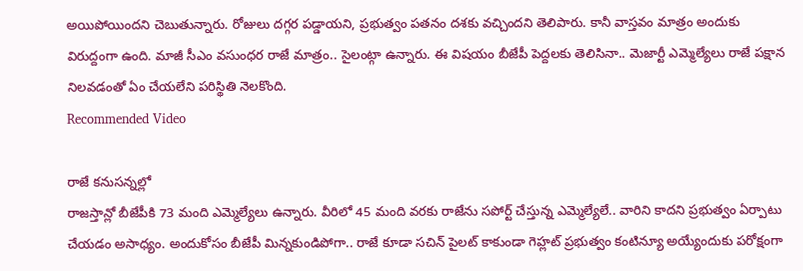అయిపోయిందని చెబుతున్నారు. రోజులు దగ్గర పడ్డాయని, ప్రభుత్వం పతనం దశకు వచ్చిందని తెలిపారు. కానీ వాస్తవం మాత్రం అందుకు విరుద్దంగా ఉంది. మాజీ సీఎం వసుంధర రాజే మాత్రం.. సైలంట్గా ఉన్నారు. ఈ విషయం బీజేపీ పెద్దలకు తెలిసినా.. మెజార్టీ ఎమ్మెల్యేలు రాజే పక్షాన నిలవడంతో ఏం చేయలేని పరిస్థితి నెలకొంది.
Recommended Video

రాజే కనుసన్నల్లో
రాజస్తాన్లో బీజేపీకి 73 మంది ఎమ్మెల్యేలు ఉన్నారు. వీరిలో 45 మంది వరకు రాజేను సపోర్ట్ చేస్తున్న ఎమ్మెల్యేలే.. వారిని కాదని ప్రభుత్వం ఏర్పాటు చేయడం అసాధ్యం. అందుకోసం బీజేపీ మిన్నకుండిపోగా.. రాజే కూడా సచిన్ పైలట్ కాకుండా గెహ్లట్ ప్రభుత్వం కంటిన్యూ అయ్యేందుకు పరోక్షంగా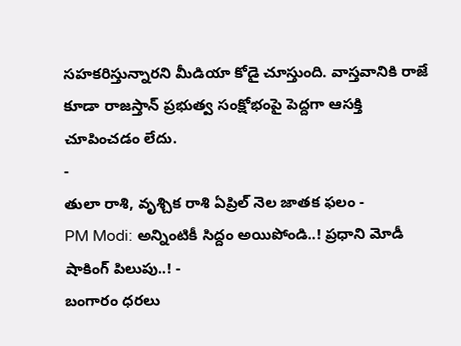సహకరిస్తున్నారని మీడియా కోడై చూస్తుంది. వాస్తవానికి రాజే కూడా రాజస్తాన్ ప్రభుత్వ సంక్షోభంపై పెద్దగా ఆసక్తి చూపించడం లేదు.
-
తులా రాశి, వృశ్చిక రాశి ఏప్రిల్ నెల జాతక ఫలం -
PM Modi: అన్నింటికీ సిద్దం అయిపోండి..! ప్రధాని మోడీ షాకింగ్ పిలుపు..! -
బంగారం ధరలు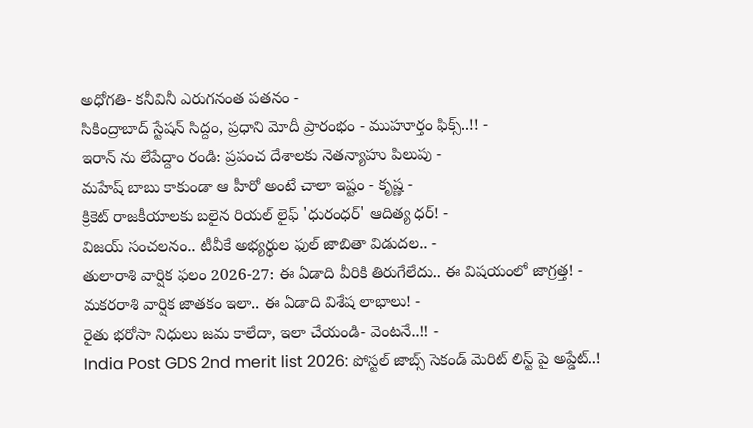అధోగతి- కనీవినీ ఎరుగనంత పతనం -
సికింద్రాబాద్ స్టేషన్ సిద్దం, ప్రధాని మోదీ ప్రారంభం - ముహూర్తం ఫిక్స్..!! -
ఇరాన్ ను లేపేద్దాం రండి: ప్రపంచ దేశాలకు నెతన్యాహు పిలుపు -
మహేష్ బాబు కాకుండా ఆ హీరో అంటే చాలా ఇష్టం - కృష్ణ -
క్రికెట్ రాజకీయాలకు బలైన రియల్ లైఫ్ 'ధురంధర్' ఆదిత్య ధర్! -
విజయ్ సంచలనం.. టీవీకే అభ్యర్థుల ఫుల్ జాబితా విడుదల.. -
తులారాశి వార్షిక ఫలం 2026-27: ఈ ఏడాది వీరికి తిరుగేలేదు.. ఈ విషయంలో జాగ్రత్త! -
మకరరాశి వార్షిక జాతకం ఇలా.. ఈ ఏడాది విశేష లాభాలు! -
రైతు భరోసా నిధులు జమ కాలేదా, ఇలా చేయండి- వెంటనే..!! -
India Post GDS 2nd merit list 2026: పోస్టల్ జాబ్స్ సెకండ్ మెరిట్ లిస్ట్ పై అప్డేట్..!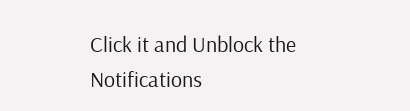Click it and Unblock the Notifications